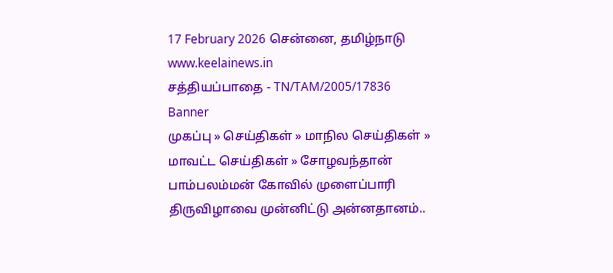17 February 2026 சென்னை, தமிழ்நாடு
www.keelainews.in
சத்தியப்பாதை - TN/TAM/2005/17836
Banner
முகப்பு » செய்திகள் » மாநில செய்திகள் » மாவட்ட செய்திகள் » சோழவந்தான் பாம்பலம்மன் கோவில் முளைப்பாரி திருவிழாவை முன்னிட்டு அன்னதானம்..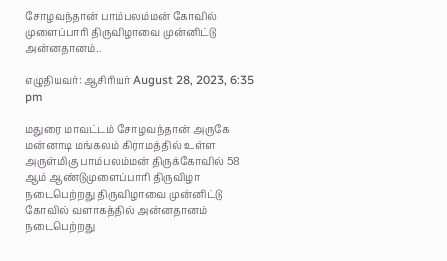சோழவந்தான் பாம்பலம்மன் கோவில் முளைப்பாரி திருவிழாவை முன்னிட்டு அன்னதானம்..

எழுதியவர்: ஆசிரியர் August 28, 2023, 6:35 pm

மதுரை மாவட்டம் சோழவந்தான் அருகே  மன்னாடி மங்கலம் கிராமத்தில் உள்ள அருள்மிகு பாம்பலம்மன் திருக்கோவில் 58 ஆம் ஆண்டுமுளைப்பாரி திருவிழா நடைபெற்றது திருவிழாவை முன்னிட்டு கோவில் வளாகத்தில் அன்னதானம் நடைபெற்றது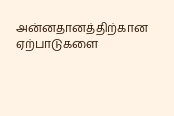அன்னதானத்திற்கான ஏற்பாடுகளை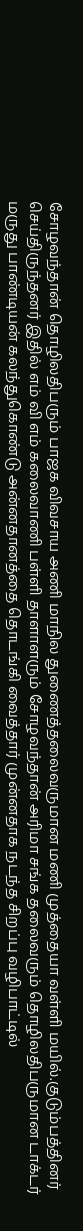சோழவந்தான் தொழிலதிபரும் பாஜக விவசாய அணி மாநில துணைத்தலைவருமான மணி முத்தையா வள்ளி மயில்.குடும்பத்தினர்  செய்திருந்தனர் இதில் எம் வி எம் கலைவாணி பள்ளி தாளாளரும் சோழவந்தான் அரிமா சங்க தலைவரும் தொழிலதிபருமான டாக்டர் மருது பாண்டியன் கலந்துகொண்டு அன்னதானத்தை தொடங்கி வைத்தார் முன்னதாக நடந்த சிறப்பு வழிபாட்டில்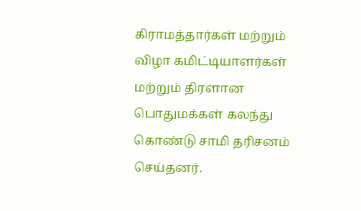கிராமத்தார்கள் மற்றும் விழா கமிட்டியாளர்கள் மற்றும் திரளான பொதுமக்கள் கலந்து கொண்டு சாமி தரிசனம் செய்தனர்.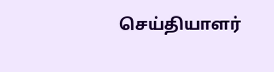செய்தியாளர்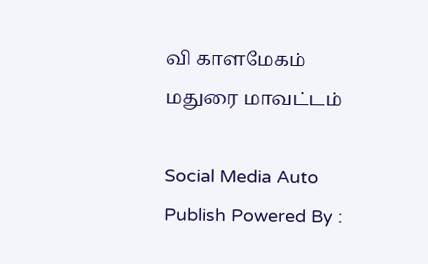வி காளமேகம் மதுரை மாவட்டம்

Social Media Auto Publish Powered By :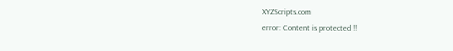XYZScripts.com
error: Content is protected !!